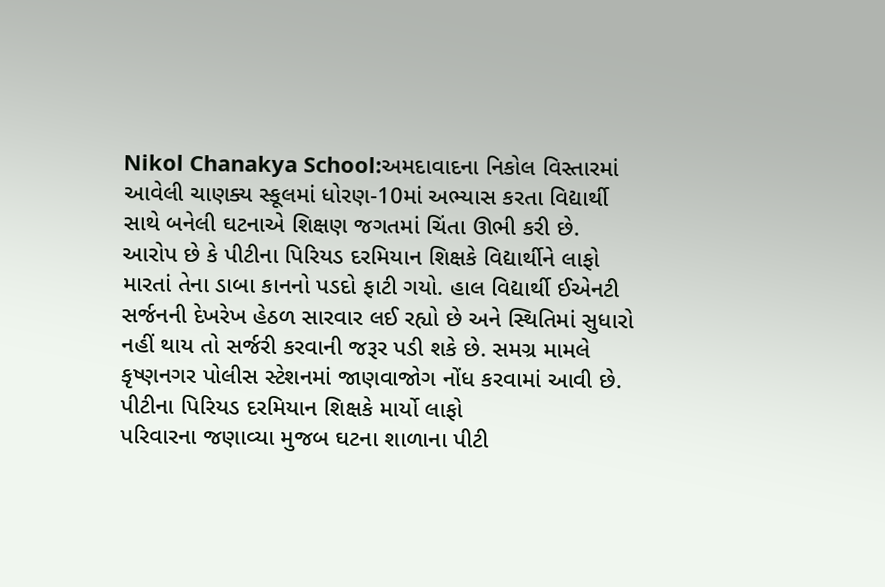Nikol Chanakya School:અમદાવાદના નિકોલ વિસ્તારમાં આવેલી ચાણક્ય સ્કૂલમાં ધોરણ-10માં અભ્યાસ કરતા વિદ્યાર્થી સાથે બનેલી ઘટનાએ શિક્ષણ જગતમાં ચિંતા ઊભી કરી છે. આરોપ છે કે પીટીના પિરિયડ દરમિયાન શિક્ષકે વિદ્યાર્થીને લાફો મારતાં તેના ડાબા કાનનો પડદો ફાટી ગયો. હાલ વિદ્યાર્થી ઈએનટી સર્જનની દેખરેખ હેઠળ સારવાર લઈ રહ્યો છે અને સ્થિતિમાં સુધારો નહીં થાય તો સર્જરી કરવાની જરૂર પડી શકે છે. સમગ્ર મામલે કૃષ્ણનગર પોલીસ સ્ટેશનમાં જાણવાજોગ નોંધ કરવામાં આવી છે.
પીટીના પિરિયડ દરમિયાન શિક્ષકે માર્યો લાફો
પરિવારના જણાવ્યા મુજબ ઘટના શાળાના પીટી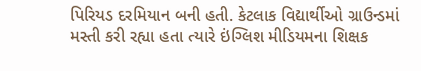પિરિયડ દરમિયાન બની હતી. કેટલાક વિદ્યાર્થીઓ ગ્રાઉન્ડમાં મસ્તી કરી રહ્યા હતા ત્યારે ઇંગ્લિશ મીડિયમના શિક્ષક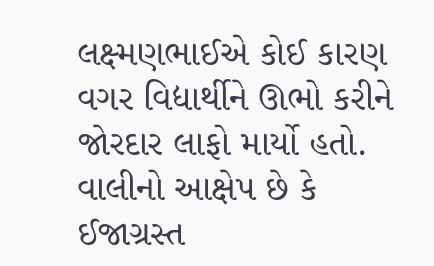લક્ષ્મણભાઈએ કોઈ કારણ વગર વિદ્યાર્થીને ઊભો કરીને જોરદાર લાફો માર્યો હતો.
વાલીનો આક્ષેપ છે કે ઈજાગ્રસ્ત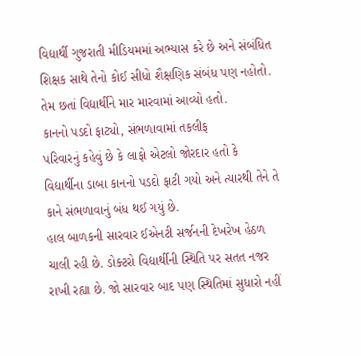વિદ્યાર્થી ગુજરાતી મીડિયમમાં અભ્યાસ કરે છે અને સંબંધિત શિક્ષક સાથે તેનો કોઈ સીધો શૈક્ષણિક સંબંધ પણ નહોતો. તેમ છતાં વિદ્યાર્થીને માર મારવામાં આવ્યો હતો.
કાનનો પડદો ફાટ્યો, સંભળાવામાં તકલીફ
પરિવારનું કહેવું છે કે લાફો એટલો જોરદાર હતો કે વિદ્યાર્થીના ડાબા કાનનો પડદો ફાટી ગયો અને ત્યારથી તેને તે કાને સંભળાવાનું બંધ થઈ ગયું છે.
હાલ બાળકની સારવાર ઈએનટી સર્જનની દેખરેખ હેઠળ ચાલી રહી છે. ડોક્ટરો વિદ્યાર્થીની સ્થિતિ પર સતત નજર રાખી રહ્યા છે. જો સારવાર બાદ પણ સ્થિતિમાં સુધારો નહીં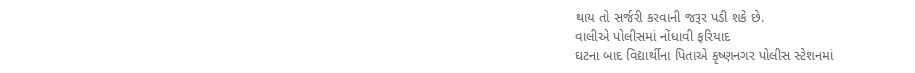થાય તો સર્જરી કરવાની જરૂર પડી શકે છે.
વાલીએ પોલીસમાં નોંધાવી ફરિયાદ
ઘટના બાદ વિદ્યાર્થીના પિતાએ કૃષ્ણનગર પોલીસ સ્ટેશનમાં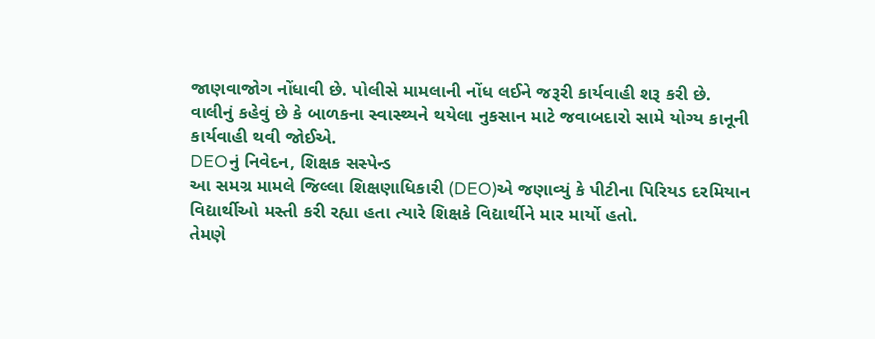જાણવાજોગ નોંધાવી છે. પોલીસે મામલાની નોંધ લઈને જરૂરી કાર્યવાહી શરૂ કરી છે.
વાલીનું કહેવું છે કે બાળકના સ્વાસ્થ્યને થયેલા નુકસાન માટે જવાબદારો સામે યોગ્ય કાનૂની કાર્યવાહી થવી જોઈએ.
DEOનું નિવેદન, શિક્ષક સસ્પેન્ડ
આ સમગ્ર મામલે જિલ્લા શિક્ષણાધિકારી (DEO)એ જણાવ્યું કે પીટીના પિરિયડ દરમિયાન વિદ્યાર્થીઓ મસ્તી કરી રહ્યા હતા ત્યારે શિક્ષકે વિદ્યાર્થીને માર માર્યો હતો.
તેમણે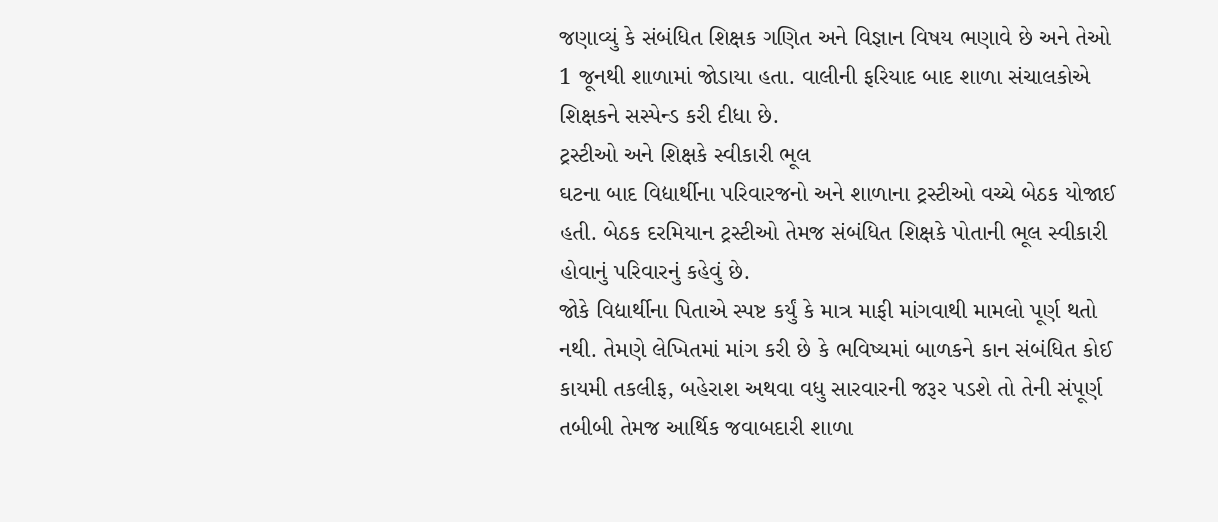જણાવ્યું કે સંબંધિત શિક્ષક ગણિત અને વિજ્ઞાન વિષય ભણાવે છે અને તેઓ 1 જૂનથી શાળામાં જોડાયા હતા. વાલીની ફરિયાદ બાદ શાળા સંચાલકોએ શિક્ષકને સસ્પેન્ડ કરી દીધા છે.
ટ્રસ્ટીઓ અને શિક્ષકે સ્વીકારી ભૂલ
ઘટના બાદ વિદ્યાર્થીના પરિવારજનો અને શાળાના ટ્રસ્ટીઓ વચ્ચે બેઠક યોજાઈ હતી. બેઠક દરમિયાન ટ્રસ્ટીઓ તેમજ સંબંધિત શિક્ષકે પોતાની ભૂલ સ્વીકારી હોવાનું પરિવારનું કહેવું છે.
જોકે વિદ્યાર્થીના પિતાએ સ્પષ્ટ કર્યું કે માત્ર માફી માંગવાથી મામલો પૂર્ણ થતો નથી. તેમણે લેખિતમાં માંગ કરી છે કે ભવિષ્યમાં બાળકને કાન સંબંધિત કોઈ કાયમી તકલીફ, બહેરાશ અથવા વધુ સારવારની જરૂર પડશે તો તેની સંપૂર્ણ તબીબી તેમજ આર્થિક જવાબદારી શાળા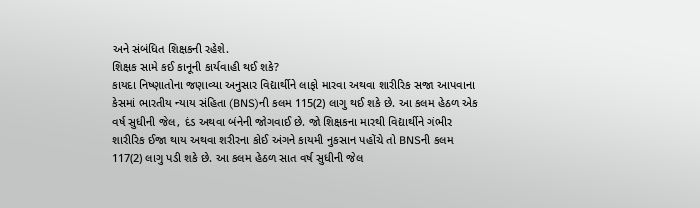અને સંબંધિત શિક્ષકની રહેશે.
શિક્ષક સામે કઈ કાનૂની કાર્યવાહી થઈ શકે?
કાયદા નિષ્ણાતોના જણાવ્યા અનુસાર વિદ્યાર્થીને લાફો મારવા અથવા શારીરિક સજા આપવાના કેસમાં ભારતીય ન્યાય સંહિતા (BNS)ની કલમ 115(2) લાગુ થઈ શકે છે. આ કલમ હેઠળ એક વર્ષ સુધીની જેલ, દંડ અથવા બંનેની જોગવાઈ છે. જો શિક્ષકના મારથી વિદ્યાર્થીને ગંભીર શારીરિક ઈજા થાય અથવા શરીરના કોઈ અંગને કાયમી નુકસાન પહોંચે તો BNSની કલમ 117(2) લાગુ પડી શકે છે. આ કલમ હેઠળ સાત વર્ષ સુધીની જેલ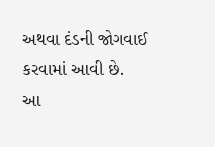અથવા દંડની જોગવાઈ કરવામાં આવી છે.
આ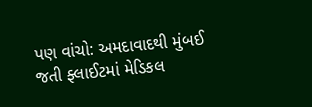પણ વાંચો: અમદાવાદથી મુંબઈ જતી ફ્લાઈટમાં મેડિકલ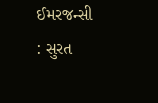ઈમરજન્સી : સુરત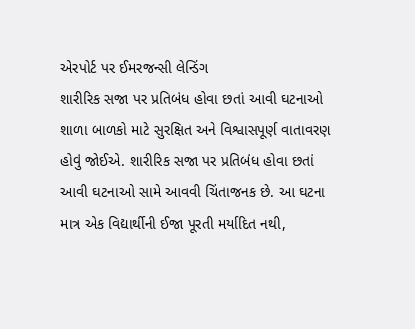એરપોર્ટ પર ઈમરજન્સી લેન્ડિંગ
શારીરિક સજા પર પ્રતિબંધ હોવા છતાં આવી ઘટનાઓ
શાળા બાળકો માટે સુરક્ષિત અને વિશ્વાસપૂર્ણ વાતાવરણ હોવું જોઈએ. શારીરિક સજા પર પ્રતિબંધ હોવા છતાં આવી ઘટનાઓ સામે આવવી ચિંતાજનક છે. આ ઘટના માત્ર એક વિદ્યાર્થીની ઈજા પૂરતી મર્યાદિત નથી,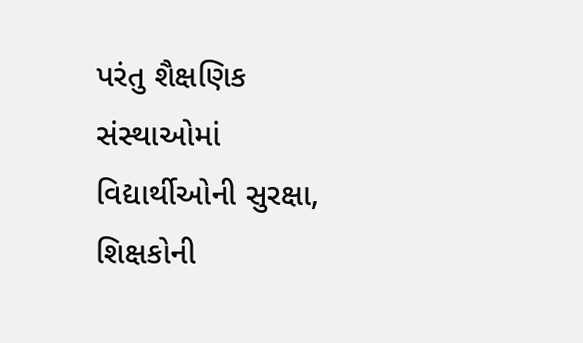પરંતુ શૈક્ષણિક સંસ્થાઓમાં વિદ્યાર્થીઓની સુરક્ષા, શિક્ષકોની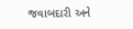જવાબદારી અને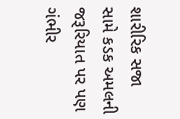શારીરિક સજા સામે કડક અમલની જરૂરિયાત પર પણ ગંભીર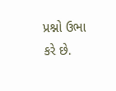પ્રશ્નો ઉભા કરે છે.